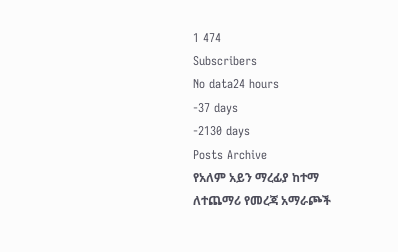1 474
Subscribers
No data24 hours
-37 days
-2130 days
Posts Archive
የአለም አይን ማረፊያ ከተማ
ለተጨማሪ የመረጃ አማራጮች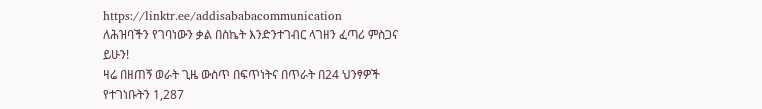https://linktr.ee/addisababacommunication
ለሕዝባችን የገባነውን ቃል በስኬት እንድንተገብር ላገዘን ፈጣሪ ምስጋና ይሁን!
ዛሬ በዘጠኝ ወራት ጊዜ ውስጥ በፍጥነትና በጥራት በ24 ህንፃዎች የተገነቡትን 1,287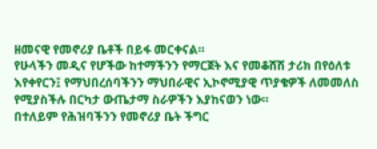ዘመናዊ የመኖሪያ ቤቶች በይፋ መርቀናል።
የሁላችን መዲና የሆችው ከተማችንን የማርጀት እና የመቆሸሽ ታሪክ በየዕለቱ እየቀየርን፤ የማህበረሰባችንን ማህበራዊና ኢኮኖሚያዊ ጥያቄዎች ለመመለስ የሚያስችሉ በርካታ ውጤታማ ስራዎችን እያከናወን ነው።
በተለይም የሕዝባችንን የመኖሪያ ቤት ችግር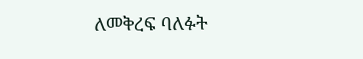ለመቅረፍ ባለፉት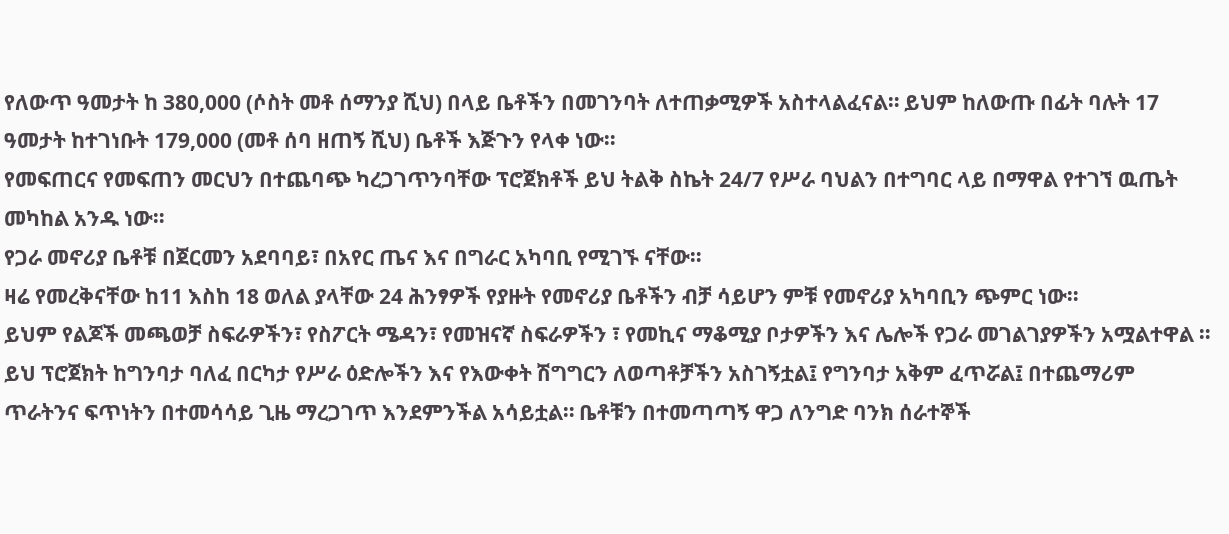የለውጥ ዓመታት ከ 380,000 (ሶስት መቶ ሰማንያ ሺህ) በላይ ቤቶችን በመገንባት ለተጠቃሚዎች አስተላልፈናል። ይህም ከለውጡ በፊት ባሉት 17 ዓመታት ከተገነቡት 179,000 (መቶ ሰባ ዘጠኝ ሺህ) ቤቶች እጅጉን የላቀ ነው።
የመፍጠርና የመፍጠን መርህን በተጨባጭ ካረጋገጥንባቸው ፕሮጀክቶች ይህ ትልቅ ስኬት 24/7 የሥራ ባህልን በተግባር ላይ በማዋል የተገኘ ዉጤት መካከል አንዱ ነው።
የጋራ መኖሪያ ቤቶቹ በጀርመን አደባባይ፣ በአየር ጤና እና በግራር አካባቢ የሚገኙ ናቸው።
ዛሬ የመረቅናቸው ከ11 እስከ 18 ወለል ያላቸው 24 ሕንፃዎች የያዙት የመኖሪያ ቤቶችን ብቻ ሳይሆን ምቹ የመኖሪያ አካባቢን ጭምር ነው።
ይህም የልጆች መጫወቻ ስፍራዎችን፣ የስፖርት ሜዳን፣ የመዝናኛ ስፍራዎችን ፣ የመኪና ማቆሚያ ቦታዎችን እና ሌሎች የጋራ መገልገያዎችን አሟልተዋል ።
ይህ ፕሮጀክት ከግንባታ ባለፈ በርካታ የሥራ ዕድሎችን እና የእውቀት ሽግግርን ለወጣቶቻችን አስገኝቷል፤ የግንባታ አቅም ፈጥሯል፤ በተጨማሪም ጥራትንና ፍጥነትን በተመሳሳይ ጊዜ ማረጋገጥ እንደምንችል አሳይቷል። ቤቶቹን በተመጣጣኝ ዋጋ ለንግድ ባንክ ሰራተኞች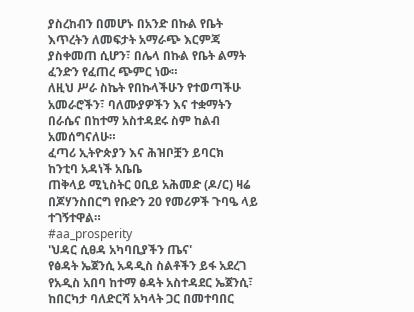ያስረከብን በመሆኑ በአንድ በኩል የቤት እጥረትን ለመፍታት አማራጭ እርምጃ ያስቀመጠ ሲሆን፣ በሌላ በኩል የቤት ልማት ፈንድን የፈጠረ ጭምር ነው።
ለዚህ ሥራ ስኬት የበኩላችሁን የተወጣችሁ አመራሮችን፣ ባለሙያዎችን እና ተቋማትን በራሴና በከተማ አስተዳደሩ ስም ከልብ አመሰግናለሁ።
ፈጣሪ ኢትዮጵያን እና ሕዝቦቿን ይባርክ
ከንቲባ አዳነች አቤቤ
ጠቅላይ ሚኒስትር ዐቢይ አሕመድ (ዶ/ር) ዛሬ በጆሃንስበርግ የቡድን 20 የመሪዎች ጉባዔ ላይ ተገኝተዋል።
#aa_prosperity
'ህዳር ሲፀዳ አካባቢያችን ጤና'
የፅዳት ኤጀንሲ አዳዲስ ስልቶችን ይፋ አደረገ
የአዲስ አበባ ከተማ ፅዳት አስተዳደር ኤጀንሲ፣ ከበርካታ ባለድርሻ አካላት ጋር በመተባበር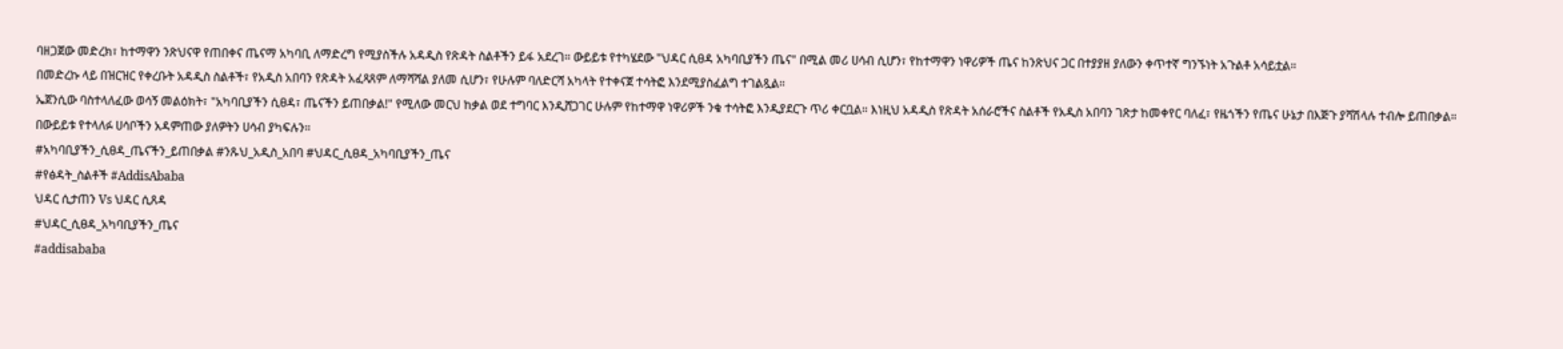ባዘጋጀው መድረክ፣ ከተማዋን ንጽህናዋ የጠበቀና ጤናማ አካባቢ ለማድረግ የሚያስችሉ አዳዲስ የጽዳት ስልቶችን ይፋ አደረገ። ውይይቱ የተካሄደው "ህዳር ሲፀዳ አካባቢያችን ጤና" በሚል መሪ ሀሳብ ሲሆን፣ የከተማዋን ነዋሪዎች ጤና ከንጽህና ጋር በተያያዘ ያለውን ቀጥተኛ ግንኙነት አጉልቶ አሳይቷል።
በመድረኩ ላይ በዝርዝር የቀረቡት አዳዲስ ስልቶች፣ የአዲስ አበባን የጽዳት አፈጻጸም ለማሻሻል ያለመ ሲሆን፣ የሁሉም ባለድርሻ አካላት የተቀናጀ ተሳትፎ እንደሚያስፈልግ ተገልጿል።
ኤጀንሲው ባስተላለፈው ወሳኝ መልዕክት፣ "አካባቢያችን ሲፀዳ፣ ጤናችን ይጠበቃል!" የሚለው መርህ ከቃል ወደ ተግባር እንዲሸጋገር ሁሉም የከተማዋ ነዋሪዎች ንቁ ተሳትፎ እንዲያደርጉ ጥሪ ቀርቧል። እነዚህ አዳዲስ የጽዳት አሰራሮችና ስልቶች የአዲስ አበባን ገጽታ ከመቀየር ባለፈ፣ የዜጎችን የጤና ሁኔታ በእጅጉ ያሻሽላሉ ተብሎ ይጠበቃል።
በውይይቱ የተላለፉ ሀሳቦችን አዳምጠው ያለዎትን ሀሳብ ያካፍሉን።
#አካባቢያችን_ሲፀዳ_ጤናችን_ይጠበቃል #ንጹህ_አዲስ_አበባ #ህዳር_ሲፀዳ_አካባቢያችን_ጤና
#የፅዳት_ስልቶች #AddisAbaba
ህዳር ሲታጠን Vs ህዳር ሲጸዳ
#ህዳር_ሲፀዳ_አካባቢያችን_ጤና
#addisababa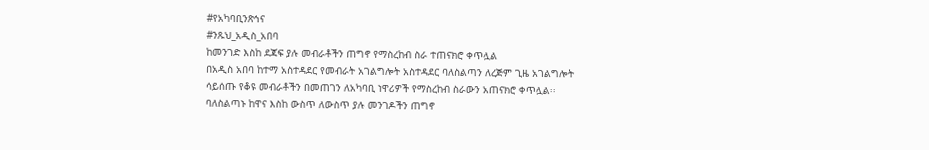#የአካባቢንጽኅና
#ንጹህ_አዲስ_አበባ
ከመንገድ እስከ ደጃፍ ያሉ መብራቶችን ጠግኖ የማስረከብ ስራ ተጠናክሮ ቀጥሏል
በአዲስ አበባ ከተማ አስተዳደር የመብራት አገልግሎት አስተዳደር ባለስልጣን ለረጅም ጊዜ አገልግሎት ሳይሰጡ የቆዩ መብራቶችን በመጠገን ለአካባቢ ነዋሪዎች የማስረከብ ስራውን አጠናክሮ ቀጥሏል፡፡
ባለስልጣኑ ከዋና እስከ ውስጥ ለውስጥ ያሉ መንገዶችን ጠግኖ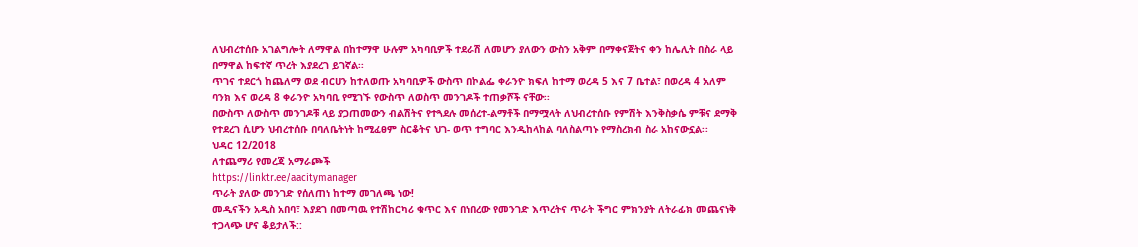ለህብረተሰቡ አገልግሎት ለማዋል በከተማዋ ሁሉም አካባቢዎች ተደራሽ ለመሆን ያለውን ውስን አቅም በማቀናጀትና ቀን ከሌሊት በስራ ላይ በማዋል ከፍተኛ ጥረት እያደረገ ይገኛል፡፡
ጥገና ተደርጎ ከጨለማ ወደ ብርሀን ከተለወጡ አካባቢዎች ውስጥ በኮልፌ ቀራንዮ ክፍለ ከተማ ወረዳ 5 እና 7 ቤተል፣ በወረዳ 4 አለም ባንክ እና ወረዳ 8 ቀራንዮ አካባቢ የሚገኙ የውስጥ ለወስጥ መንገዶች ተጠቃሾች ናቸው፡፡
በውስጥ ለውስጥ መንገዶቹ ላይ ያጋጠመውን ብልሽትና የተጓደሉ መሰረተ-ልማቶች በማሟላት ለህብረተሰቡ የምሽት እንቅስቃሴ ምቹና ደማቅ የተደረገ ሲሆን ህብረተሰቡ በባለቤትነት ከሚፈፀም ስርቆትና ህገ- ወጥ ተግባር እንዲከላከል ባለስልጣኑ የማስረክብ ስራ አከናውኗል፡፡
ህዳር 12/2018
ለተጨማሪ የመረጃ አማራጮች
https://linktr.ee/aacitymanager
ጥራት ያለው መንገድ የሰለጠነ ከተማ መገለጫ ነው!
መዲናችን አዲስ አበባ፣ እያደገ በመጣዉ የተሽከርካሪ ቁጥር እና በነበረው የመንገድ እጥረትና ጥራት ችግር ምክንያት ለትራፊክ መጨናነቅ ተጋላጭ ሆና ቆይታለች::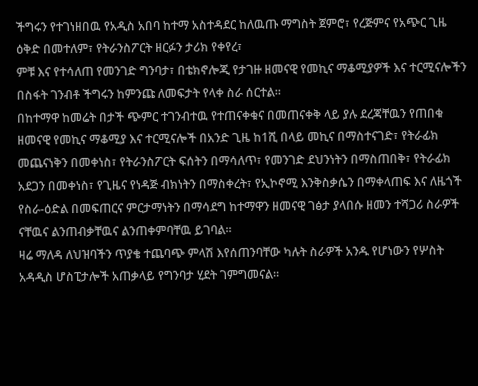ችግሩን የተገነዘበዉ የአዲስ አበባ ከተማ አስተዳደር ከለዉጡ ማግስት ጀምሮ፣ የረጅምና የአጭር ጊዜ ዕቅድ በመተለም፣ የትራንስፖርት ዘርፉን ታሪክ የቀየረ፣
ምቹ እና የተሳለጠ የመንገድ ግንባታ፣ በቴክኖሎጂ የታገዙ ዘመናዊ የመኪና ማቆሚያዎች እና ተርሚናሎችን በስፋት ገንብቶ ችግሩን ከምንጩ ለመፍታት የላቀ ስራ ሰርተል።
በከተማዋ ከመሬት በታች ጭምር ተገንብተዉ የተጠናቀቁና በመጠናቀቅ ላይ ያሉ ደረጃቸዉን የጠበቁ ዘመናዊ የመኪና ማቆሚያ እና ተርሚናሎች በአንድ ጊዜ ከ1ሺ በላይ መኪና በማስተናገድ፣ የትራፊክ መጨናነቅን በመቀነስ፣ የትራንስፖርት ፍሰትን በማሳለጥ፣ የመንገድ ደህንነትን በማስጠበቅ፣ የትራፊክ አደጋን በመቀነስ፣ የጊዜና የነዳጅ ብክነትን በማስቀረት፣ የኢኮኖሚ እንቅስቃሴን በማቀላጠፍ እና ለዜጎች የስራ-ዕድል በመፍጠርና ምርታማነትን በማሳደግ ከተማዋን ዘመናዊ ገፅታ ያላበሱ ዘመን ተሻጋሪ ስራዎች ናቸዉና ልንጠብቃቸዉና ልንጠቀምባቸዉ ይገባል፡፡
ዛሬ ማለዳ ለህዝባችን ጥያቄ ተጨባጭ ምላሽ እየሰጠንባቸው ካሉት ስራዎች አንዱ የሆነውን የሦስት አዳዲስ ሆስፒታሎች አጠቃላይ የግንባታ ሂደት ገምግመናል።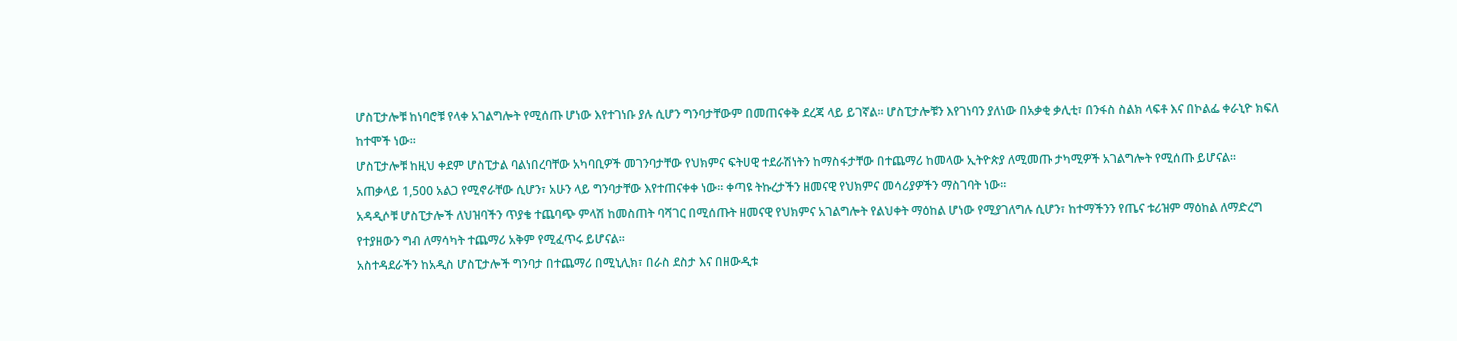ሆስፒታሎቹ ከነባሮቹ የላቀ አገልግሎት የሚሰጡ ሆነው እየተገነቡ ያሉ ሲሆን ግንባታቸውም በመጠናቀቅ ደረጃ ላይ ይገኛል። ሆስፒታሎቹን እየገነባን ያለነው በአቃቂ ቃሊቲ፣ በንፋስ ስልክ ላፍቶ እና በኮልፌ ቀራኒዮ ክፍለ ከተሞች ነው።
ሆስፒታሎቹ ከዚህ ቀደም ሆስፒታል ባልነበረባቸው አካባቢዎች መገንባታቸው የህክምና ፍትሀዊ ተደራሽነትን ከማስፋታቸው በተጨማሪ ከመላው ኢትዮጵያ ለሚመጡ ታካሚዎች አገልግሎት የሚሰጡ ይሆናል።
አጠቃላይ 1,500 አልጋ የሚኖራቸው ሲሆን፣ አሁን ላይ ግንባታቸው እየተጠናቀቀ ነው። ቀጣዩ ትኩረታችን ዘመናዊ የህክምና መሳሪያዎችን ማስገባት ነው።
አዳዲሶቹ ሆስፒታሎች ለህዝባችን ጥያቄ ተጨባጭ ምላሽ ከመስጠት ባሻገር በሚሰጡት ዘመናዊ የህክምና አገልግሎት የልህቀት ማዕከል ሆነው የሚያገለግሉ ሲሆን፣ ከተማችንን የጤና ቱሪዝም ማዕከል ለማድረግ የተያዘውን ግብ ለማሳካት ተጨማሪ አቅም የሚፈጥሩ ይሆናል።
አስተዳደራችን ከአዲስ ሆስፒታሎች ግንባታ በተጨማሪ በሚኒሊክ፣ በራስ ደስታ እና በዘውዲቱ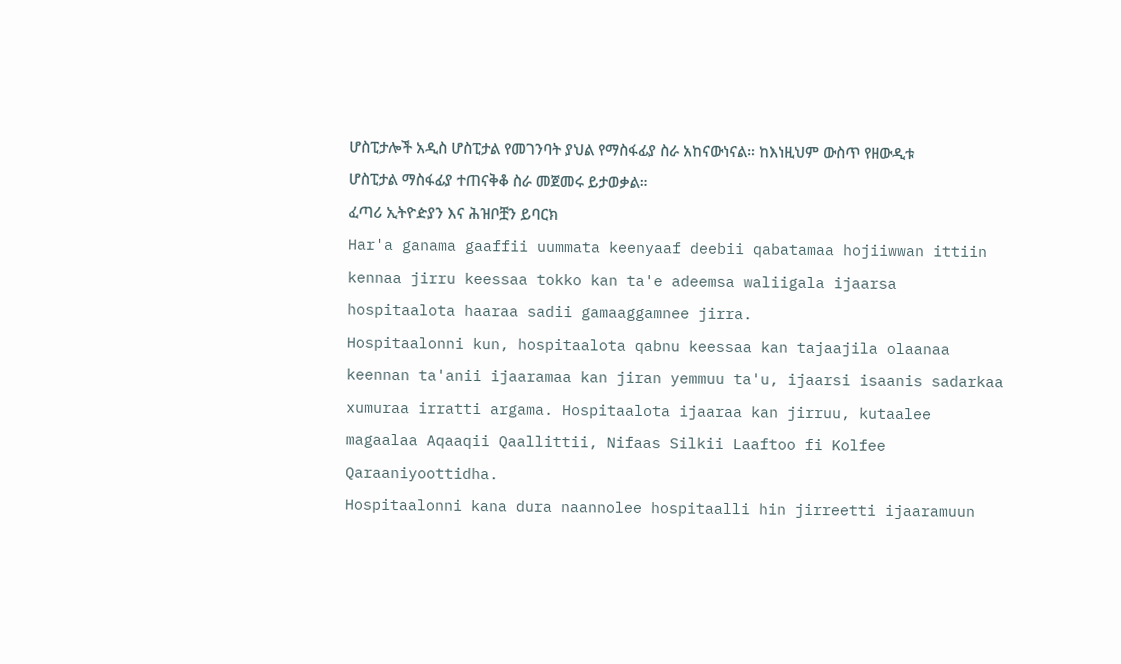ሆስፒታሎች አዲስ ሆስፒታል የመገንባት ያህል የማስፋፊያ ስራ አከናውነናል። ከእነዚህም ውስጥ የዘውዲቱ ሆስፒታል ማስፋፊያ ተጠናቅቆ ስራ መጀመሩ ይታወቃል።
ፈጣሪ ኢትዮዽያን እና ሕዝቦቿን ይባርክ
Har'a ganama gaaffii uummata keenyaaf deebii qabatamaa hojiiwwan ittiin kennaa jirru keessaa tokko kan ta'e adeemsa waliigala ijaarsa hospitaalota haaraa sadii gamaaggamnee jirra.
Hospitaalonni kun, hospitaalota qabnu keessaa kan tajaajila olaanaa keennan ta'anii ijaaramaa kan jiran yemmuu ta'u, ijaarsi isaanis sadarkaa xumuraa irratti argama. Hospitaalota ijaaraa kan jirruu, kutaalee magaalaa Aqaaqii Qaallittii, Nifaas Silkii Laaftoo fi Kolfee Qaraaniyoottidha.
Hospitaalonni kana dura naannolee hospitaalli hin jirreetti ijaaramuun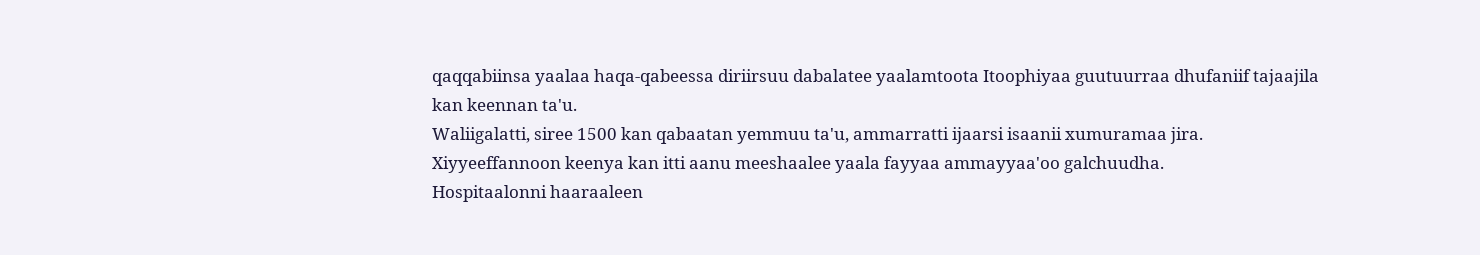qaqqabiinsa yaalaa haqa-qabeessa diriirsuu dabalatee yaalamtoota Itoophiyaa guutuurraa dhufaniif tajaajila kan keennan ta'u.
Waliigalatti, siree 1500 kan qabaatan yemmuu ta'u, ammarratti ijaarsi isaanii xumuramaa jira. Xiyyeeffannoon keenya kan itti aanu meeshaalee yaala fayyaa ammayyaa'oo galchuudha.
Hospitaalonni haaraaleen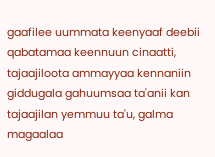gaafilee uummata keenyaaf deebii qabatamaa keennuun cinaatti, tajaajiloota ammayyaa kennaniin giddugala gahuumsaa ta'anii kan tajaajilan yemmuu ta'u, galma magaalaa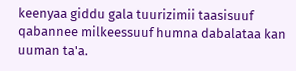keenyaa giddu gala tuurizimii taasisuuf qabannee milkeessuuf humna dabalataa kan uuman ta'a.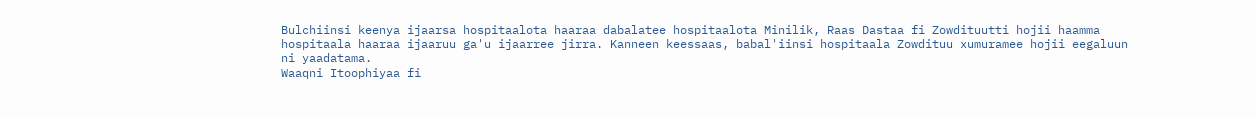Bulchiinsi keenya ijaarsa hospitaalota haaraa dabalatee hospitaalota Minilik, Raas Dastaa fi Zowdituutti hojii haamma hospitaala haaraa ijaaruu ga'u ijaarree jirra. Kanneen keessaas, babal'iinsi hospitaala Zowdituu xumuramee hojii eegaluun ni yaadatama.
Waaqni Itoophiyaa fi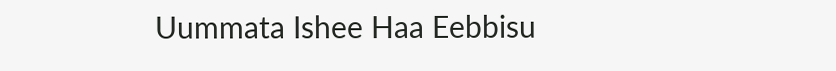Uummata Ishee Haa Eebbisu